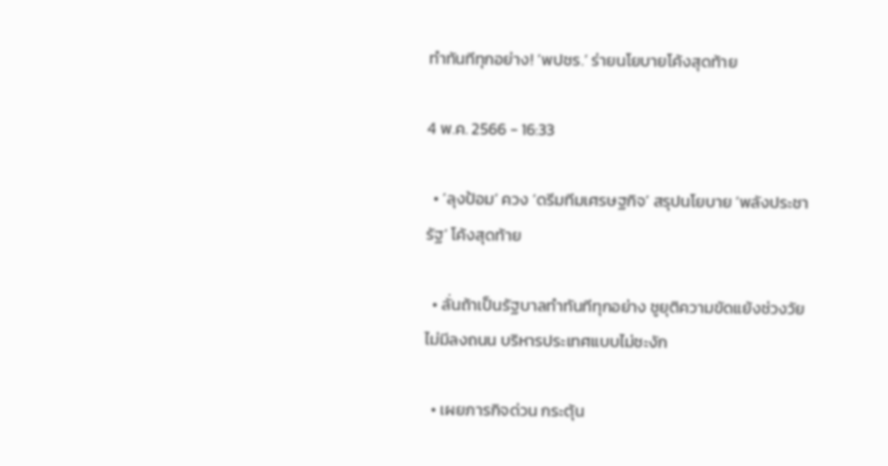ทำทันทีทุกอย่าง! ‘พปชร.’ ร่ายนโยบายโค้งสุดท้าย

4 พ.ค. 2566 - 16:33

  • ‘ลุงป้อม’ ควง ‘ดรีมทีมเศรษฐกิจ’ สรุปนโยบาย ‘พลังประชารัฐ’ โค้งสุดท้าย

  • ลั่นถ้าเป็นรัฐบาลทำทันทีทุกอย่าง ชูยุติความขัดแย้งช่วงวัย ไม่มีลงถนน บริหารประเทศแบบไม่ชะงัก

  • เผยภารกิจด่วน กระตุ้น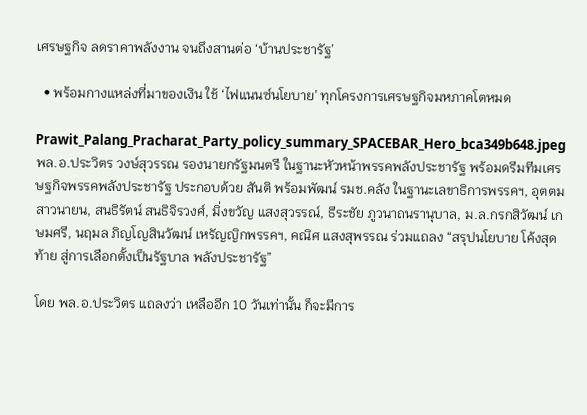เศรษฐกิจ ลดราคาพลังงาน จนถึงสานต่อ ‘บ้านประชารัฐ’

  • พร้อมกางแหล่งที่มาของเงิน ใช้ ‘ไฟแนนซ์นโยบาย’ ทุกโครงการเศรษฐกิจมหภาคโตหมด

Prawit_Palang_Pracharat_Party_policy_summary_SPACEBAR_Hero_bca349b648.jpeg
พล.อ.ประวิตร วงษ์สุวรรณ รองนายกรัฐมนตรี ในฐานะหัวหน้าพรรคพลังประชารัฐ พร้อมดรีมทีมเศรษฐกิจพรรคพลังประชารัฐ ประกอบด้วย สันติ พร้อมพัฒน์ รมช.คลัง ในฐานะเลขาธิการพรรคฯ, อุตตม สาวนายน, สนธิรัตน์ สนธิจิรวงศ์, มิ่งขวัญ แสงสุวรรณ์, ธีระชัย ภูวนาถนรานุบาล, ม.ล.กรกสิวัฒน์ เกษมศรี, นฤมล ภิญโญสินวัฒน์ เหรัญญิกพรรคฯ, คณิศ แสงสุพรรณ ร่วมแถลง “สรุปนโยบาย โค้งสุดท้าย สู่การเลือกตั้งเป็นรัฐบาล พลังประชารัฐ”

โดย พล.อ.ประวิตร แถลงว่า เหลืออีก 10 วันเท่านั้น ก็จะมีการ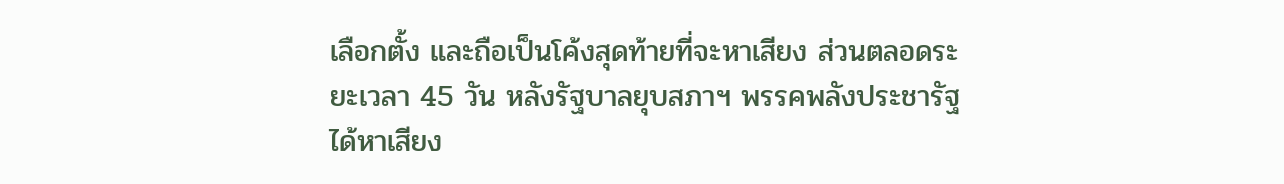เลือกตั้ง และถือเป็นโค้งสุดท้ายที่จะหาเสียง ส่วนตลอดระยะเวลา 45 วัน หลังรัฐบาลยุบสภาฯ พรรคพลังประชารัฐได้หาเสียง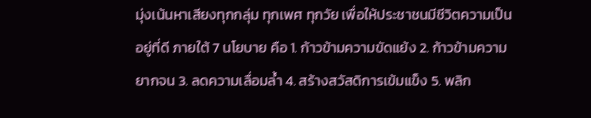มุ่งเน้นหาเสียงทุกกลุ่ม ทุกเพศ ทุกวัย เพื่อให้ประชาชนมีชีวิตความเป็นอยู่ที่ดี ภายใต้ 7 นโยบาย คือ 1. ก้าวข้ามความขัดแย้ง 2. ก้าวข้ามความยากจน 3. ลดความเลื่อมล้ำ 4. สร้างสวัสดิการเข้มแข็ง 5. พลิก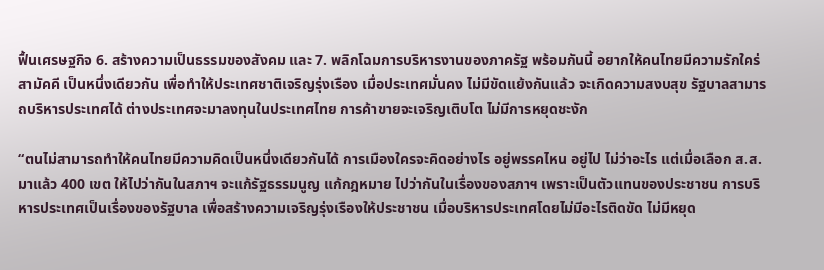ฟื้นเศรษฐกิจ 6. สร้างความเป็นธรรมของสังคม และ 7. พลิกโฉมการบริหารงานของภาครัฐ พร้อมกันนี้ อยากให้คนไทยมีความรักใคร่ สามัคคี เป็นหนึ่งเดียวกัน เพื่อทำให้ประเทศชาติเจริญรุ่งเรือง เมื่อประเทศมั่นคง ไม่มีขัดแย้งกันแล้ว จะเกิดความสงบสุข รัฐบาลสามารถบริหารประเทศได้ ต่างประเทศจะมาลงทุนในประเทศไทย การค้าขายจะเจริญเติบโต ไม่มีการหยุดชะงัก

“ตนไม่สามารถทำให้คนไทยมีความคิดเป็นหนึ่งเดียวกันได้ การเมืองใครจะคิดอย่างไร อยู่พรรคไหน อยู่ไป ไม่ว่าอะไร แต่เมื่อเลือก ส.ส.มาแล้ว 400 เขต ให้ไปว่ากันในสภาฯ จะแก้รัฐธรรมนูญ แก้กฎหมาย ไปว่ากันในเรื่องของสภาฯ เพราะเป็นตัวแทนของประชาชน การบริหารประเทศเป็นเรื่องของรัฐบาล เพื่อสร้างความเจริญรุ่งเรืองให้ประชาชน เมื่อบริหารประเทศโดยไม่มีอะไรติดขัด ไม่มีหยุด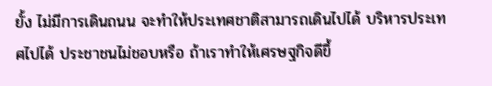ยั้ง ไม่มีการเดินถนน จะทำให้ประเทศชาติสามารถเดินไปได้ บริหารประเทศไปได้ ประชาชนไม่ชอบหรือ ถ้าเราทำให้เศรษฐกิจดีขึ้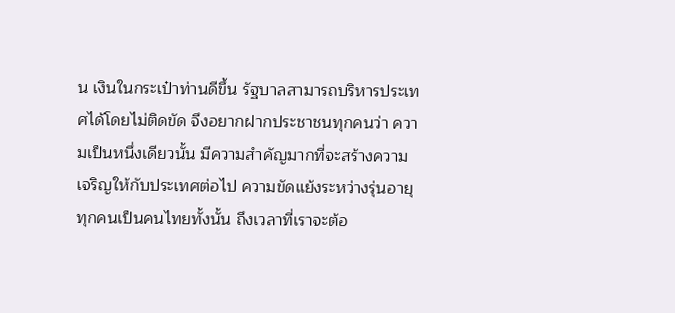น เงินในกระเป๋าท่านดีขึ้น รัฐบาลสามารถบริหารประเทศได้โดยไม่ติดขัด จึงอยากฝากประชาชนทุกคนว่า ความเป็นหนึ่งเดียวนั้น มีความสำคัญมากที่จะสร้างความเจริญให้กับประเทศต่อไป ความขัดแย้งระหว่างรุ่นอายุ ทุกคนเป็นคนไทยทั้งนั้น ถึงเวลาที่เราจะต้อ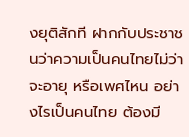งยุติสักที ฝากกับประชาชนว่าความเป็นคนไทยไม่ว่าจะอายุ หรือเพศไหน อย่างไรเป็นคนไทย ต้องมี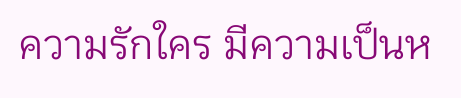ความรักใคร มีความเป็นห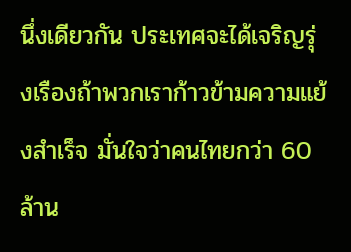นึ่งเดียวกัน ประเทศจะได้เจริญรุ่งเรืองถ้าพวกเราก้าวข้ามความแย้งสำเร็จ มั่นใจว่าคนไทยกว่า 60 ล้าน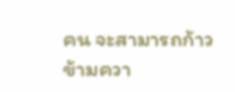คน จะสามารถก้าวข้ามควา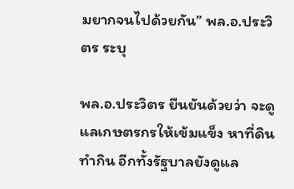มยากจนไปด้วยกัน” พล.อ.ประวิตร ระบุ

พล.อ.ประวิตร ยืนยันด้วยว่า จะดูแลเกษตรกรให้เข้มแข็ง หาที่ดินทำกิน อีกทั้งรัฐบาลยังดูแล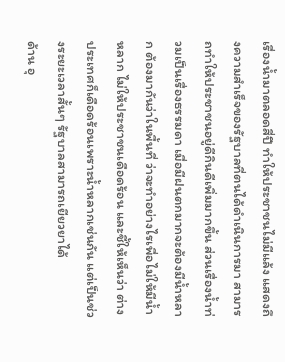เรื่องน้ำมาตลอดสี่ปี ทำให้ประชาชนไม่มีแล้ง แสดงถึงความสำเร็จของรัฐบาลที่ตนได้ดำเนินการมา สามารถทำให้ประชาชนอยู่ดีกินดีเพิ่มมากขึ้น ส่วนเรื่องน้ำท่วมเป็นเรื่องธรรมดา เมื่อมีฝนตกมากจะต้องมีน้ำหลาก ต้องมากันว่าในพื้นที่ ว่าจะทำอย่างไรเพื่อไม่ให้มีน้ำหลาก ไม่ให้ประชาชนเดือดร้อน และชี้ให้เห็นว่า ต่างประเทศก็เดือดร้อนเพราะน้ำหลากเช่นกัน แต่เป็นช่วงระยะเวลาสั้นๆ รัฐบาลสามารถเยียวยาได้
ด้าน อุ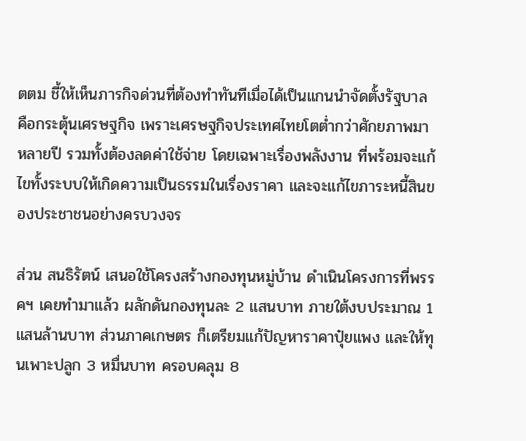ตตม ชี้ให้เห็นภารกิจด่วนที่ต้องทำทันทีเมื่อได้เป็นแกนนำจัดตั้งรัฐบาล คือกระตุ้นเศรษฐกิจ เพราะเศรษฐกิจประเทศไทยโตต่ำกว่าศักยภาพมาหลายปี รวมทั้งต้องลดค่าใช้จ่าย โดยเฉพาะเรื่องพลังงาน ที่พร้อมจะแก้ไขทั้งระบบให้เกิดความเป็นธรรมในเรื่องราคา และจะแก้ไขภาระหนี้สินของประชาชนอย่างครบวงจร

ส่วน สนธิรัตน์ เสนอใช้โครงสร้างกองทุนหมู่บ้าน ดำเนินโครงการที่พรรคฯ เคยทำมาแล้ว ผลักดันกองทุนละ 2 แสนบาท ภายใต้งบประมาณ 1 แสนล้านบาท ส่วนภาคเกษตร ก็เตรียมแก้ปัญหาราคาปุ๋ยแพง และให้ทุนเพาะปลูก 3 หมื่นบาท ครอบคลุม 8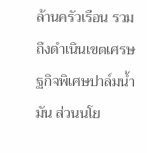ล้านครัวเรือน รวมถึงดำเนินเขตเศรษฐกิจพิเศษปาล์มน้ำมัน ส่วนนโย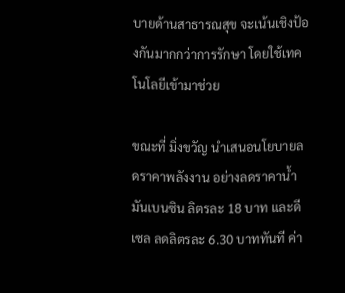บายด้านสาธารณสุข จะเน้นเชิงป้องกันมากกว่าการรักษา โดยใช้เทคโนโลยีเข้ามาช่วย

ขณะที่ มิ่งขวัญ นำเสนอนโยบายลดราคาพลังงาน อย่างลดราคาน้ำมันเบนซิน ลิตรละ 18 บาท และดีเซล ลดลิตรละ 6.30 บาททันที ค่า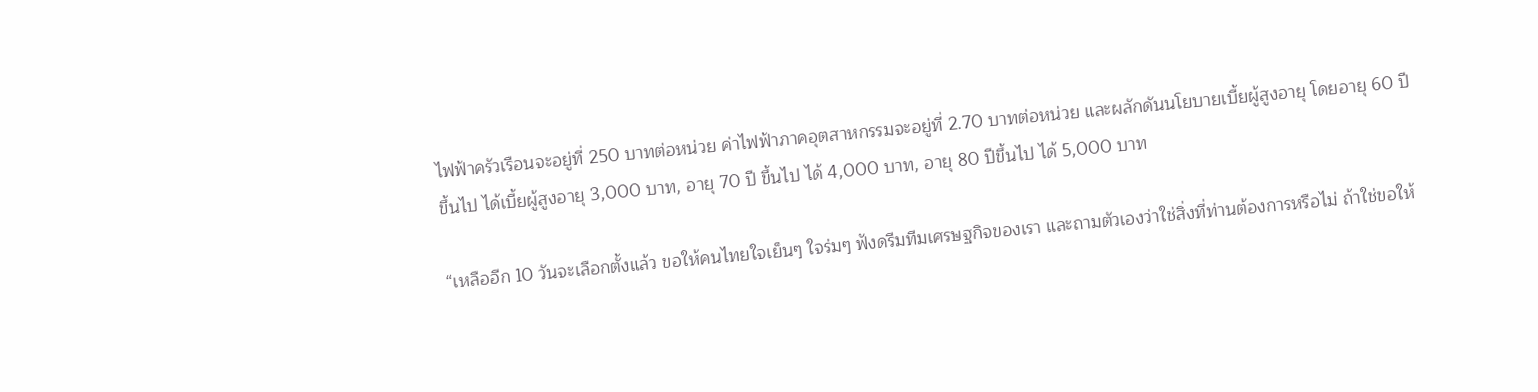ไฟฟ้าครัวเรือนจะอยู่ที่ 250 บาทต่อหน่วย ค่าไฟฟ้าภาคอุตสาหกรรมจะอยู่ที่ 2.70 บาทต่อหน่วย และผลักดันนโยบายเบี้ยผู้สูงอายุ โดยอายุ 60 ปีขึ้นไป ได้เบี้ยผู้สูงอายุ 3,000 บาท, อายุ 70 ปี ขึ้นไป ได้ 4,000 บาท, อายุ 80 ปีขึ้นไป ได้ 5,000 บาท

“เหลืออีก 10 วันจะเลือกตั้งแล้ว ขอให้คนไทยใจเย็นๆ ใจร่มๆ ฟังดรีมทีมเศรษฐกิจของเรา และถามตัวเองว่าใช่สิ่งที่ท่านต้องการหรือไม่ ถ้าใช่ขอให้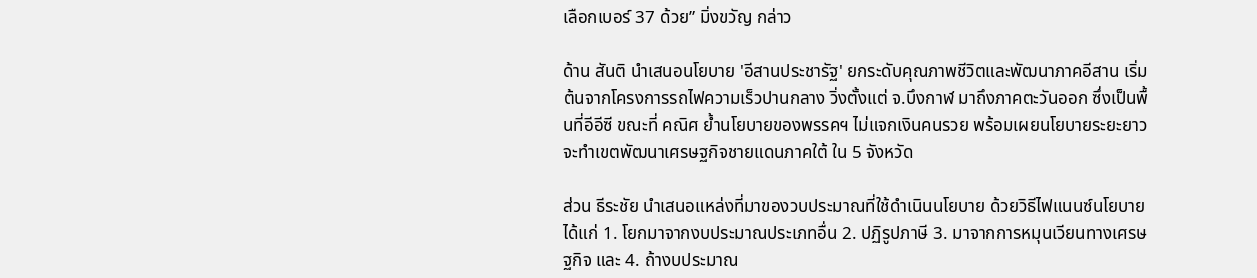เลือกเบอร์ 37 ด้วย” มิ่งขวัญ กล่าว

ด้าน สันติ นำเสนอนโยบาย 'อีสานประชารัฐ' ยกระดับคุณภาพชีวิตและพัฒนาภาคอีสาน เริ่มต้นจากโครงการรถไฟความเร็วปานกลาง วิ่งตั้งแต่ จ.บึงกาฬ มาถึงภาคตะวันออก ซึ่งเป็นพื้นที่อีอีซี ขณะที่ คณิศ ย้ำนโยบายของพรรคฯ ไม่แจกเงินคนรวย พร้อมเผยนโยบายระยะยาว จะทำเขตพัฒนาเศรษฐกิจชายแดนภาคใต้ ใน 5 จังหวัด

ส่วน ธีระชัย นำเสนอแหล่งที่มาของวบประมาณที่ใช้ดำเนินนโยบาย ด้วยวิธีไฟแนนซ์นโยบาย ได้แก่ 1. โยกมาจากงบประมาณประเภทอื่น 2. ปฏิรูปภาษี 3. มาจากการหมุนเวียนทางเศรษฐกิจ และ 4. ถ้างบประมาณ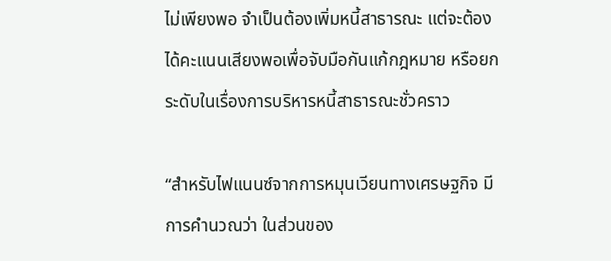ไม่เพียงพอ จำเป็นต้องเพิ่มหนี้สาธารณะ แต่จะต้องได้คะแนนเสียงพอเพื่อจับมือกันแก้กฎหมาย หรือยกระดับในเรื่องการบริหารหนี้สาธารณะชั่วคราว

“สำหรับไฟแนนซ์จากการหมุนเวียนทางเศรษฐกิจ มีการคำนวณว่า ในส่วนของ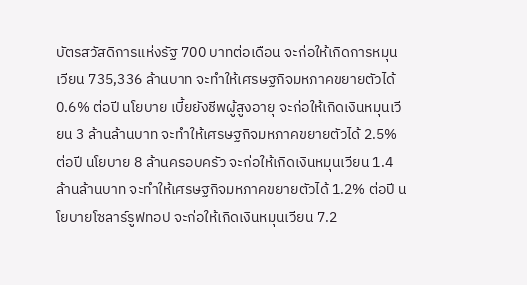บัตรสวัสดิการแห่งรัฐ 700 บาทต่อเดือน จะก่อให้เกิดการหมุนเวียน 735,336 ล้านบาท จะทำให้เศรษฐกิจมหภาคขยายตัวได้ 0.6% ต่อปี นโยบาย เบี้ยยังชีพผู้สูงอายุ จะก่อให้เกิดเงินหมุนเวียน 3 ล้านล้านบาท จะทำให้เศรษฐกิจมหภาคขยายตัวได้ 2.5% ต่อปี นโยบาย 8 ล้านครอบครัว จะก่อให้เกิดเงินหมุนเวียน 1.4 ล้านล้านบาท จะทำให้เศรษฐกิจมหภาคขยายตัวได้ 1.2% ต่อปี นโยบายโซลาร์รูฟทอป จะก่อให้เกิดเงินหมุนเวียน 7.2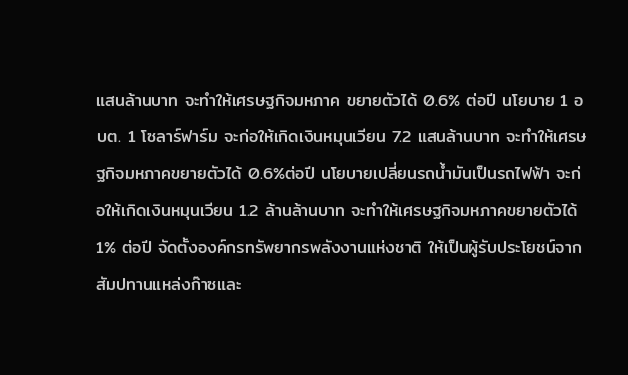แสนล้านบาท จะทำให้เศรษฐกิจมหภาค ขยายตัวได้ 0.6% ต่อปี นโยบาย 1 อบต. 1 โซลาร์ฟาร์ม จะก่อให้เกิดเงินหมุนเวียน 7.2 แสนล้านบาท จะทำให้เศรษฐกิจมหภาคขยายตัวได้ 0.6%ต่อปี นโยบายเปลี่ยนรถน้ำมันเป็นรถไฟฟ้า จะก่อให้เกิดเงินหมุนเวียน 1.2 ล้านล้านบาท จะทำให้เศรษฐกิจมหภาคขยายตัวได้ 1% ต่อปี จัดตั้งองค์กรทรัพยากรพลังงานแห่งชาติ ให้เป็นผู้รับประโยชน์จากสัมปทานแหล่งก๊าซและ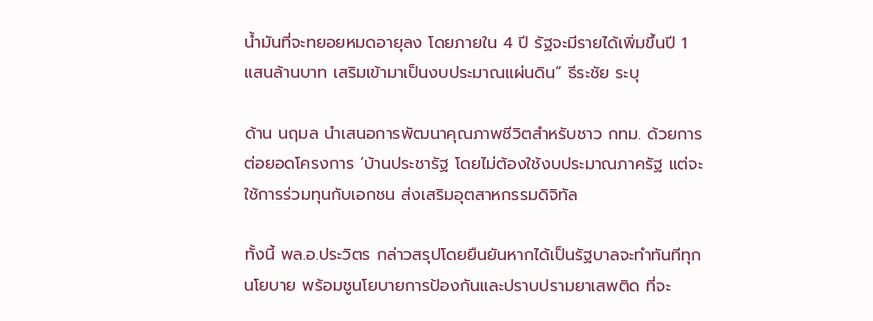น้ำมันที่จะทยอยหมดอายุลง โดยภายใน 4 ปี รัฐจะมีรายได้เพิ่มขึ้นปี 1 แสนล้านบาท เสริมเข้ามาเป็นงบประมาณแผ่นดิน” ธีระชัย ระบุ

ด้าน นฤมล นำเสนอการพัฒนาคุณภาพชีวิตสำหรับชาว กทม. ด้วยการต่อยอดโครงการ ‘บ้านประชารัฐ โดยไม่ต้องใช้งบประมาณภาครัฐ แต่จะใช้การร่วมทุนกับเอกชน ส่งเสริมอุตสาหกรรมดิจิทัล

ทั้งนี้ พล.อ.ประวิตร กล่าวสรุปโดยยืนยันหากได้เป็นรัฐบาลจะทำทันทีทุกนโยบาย พร้อมชูนโยบายการป้องกันและปราบปรามยาเสพติด ที่จะ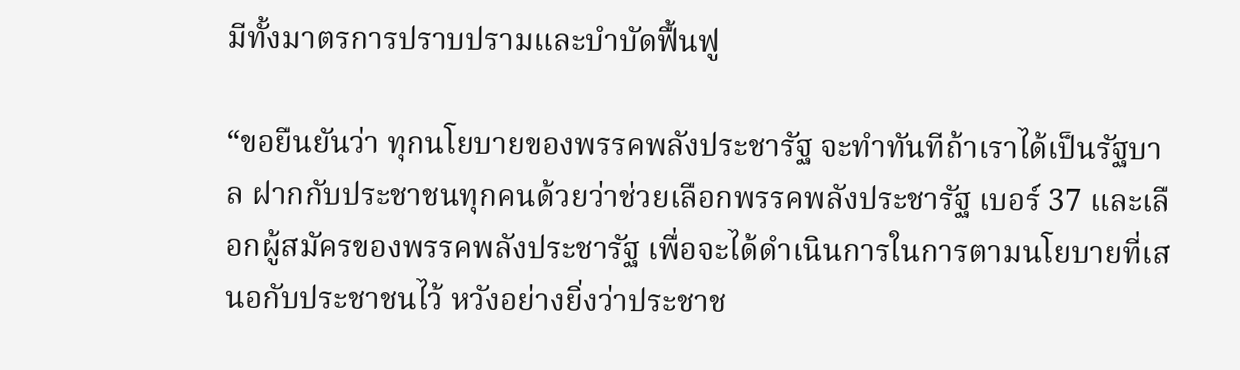มีทั้งมาตรการปราบปรามและบำบัดฟื้นฟู

“ขอยืนยันว่า ทุกนโยบายของพรรคพลังประชารัฐ จะทำทันทีถ้าเราได้เป็นรัฐบาล ฝากกับประชาชนทุกคนด้วยว่าช่วยเลือกพรรคพลังประชารัฐ เบอร์ 37 และเลือกผู้สมัครของพรรคพลังประชารัฐ เพื่อจะได้ดำเนินการในการตามนโยบายที่เสนอกับประชาชนไว้ หวังอย่างยิ่งว่าประชาช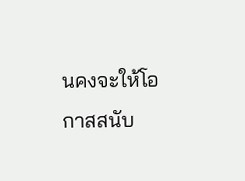นคงจะให้โอกาสสนับ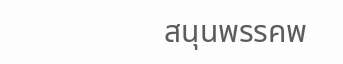สนุนพรรคพ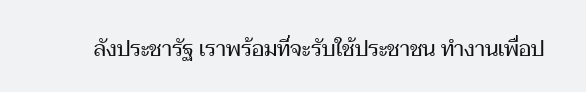ลังประชารัฐ เราพร้อมที่จะรับใช้ประชาชน ทำงานเพื่อป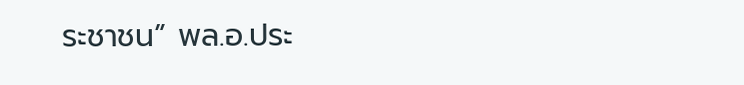ระชาชน” พล.อ.ประ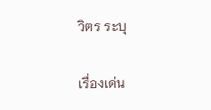วิตร ระบุ

เรื่องเด่น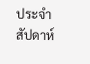ประจำสัปดาห์